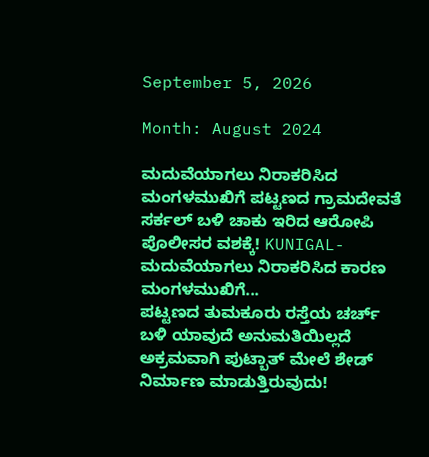September 5, 2026

Month: August 2024

ಮದುವೆಯಾಗಲು ನಿರಾಕರಿಸಿದ ಮಂಗಳಮುಖಿಗೆ ಪಟ್ಟಣದ ಗ್ರಾಮದೇವತೆ ಸರ್ಕಲ್ ಬಳಿ ಚಾಕು ಇರಿದ ಆರೋಪಿ ಪೊಲೀಸರ ವಶಕ್ಕೆ! KUNIGAL- ಮದುವೆಯಾಗಲು ನಿರಾಕರಿಸಿದ ಕಾರಣ ಮಂಗಳಮುಖಿಗೆ...
ಪಟ್ಟಣದ ತುಮಕೂರು ರಸ್ತೆಯ ಚರ್ಚ್ ಬಳಿ ಯಾವುದೆ ಅನುಮತಿಯಿಲ್ಲದೆ ಅಕ್ರಮವಾಗಿ ಪುಟ್ಬಾತ್ ಮೇಲೆ ಶೇಡ್ ನಿರ್ಮಾಣ ಮಾಡುತ್ತಿರುವುದು!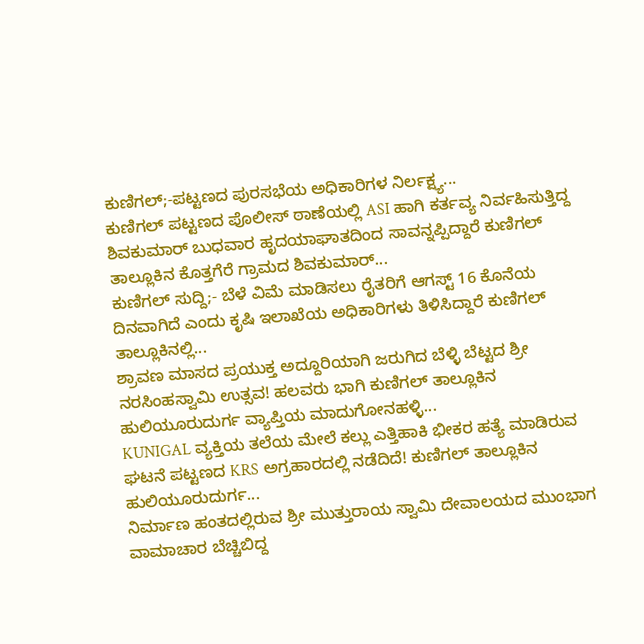ಕುಣಿಗಲ್;-ಪಟ್ಟಣದ ಪುರಸಭೆಯ ಅಧಿಕಾರಿಗಳ ನಿರ್ಲಕ್ಷ್ಯ...
ಕುಣಿಗಲ್ ಪಟ್ಟಣದ ಪೊಲೀಸ್ ಠಾಣೆಯಲ್ಲಿ ASI ಹಾಗಿ ಕರ್ತವ್ಯ ನಿರ್ವಹಿಸುತ್ತಿದ್ದ ಶಿವಕುಮಾರ್ ಬುಧವಾರ ಹೃದಯಾಘಾತದಿಂದ ಸಾವನ್ನಪ್ಪಿದ್ದಾರೆ ಕುಣಿಗಲ್ ತಾಲ್ಲೂಕಿನ ಕೊತ್ತಗೆರೆ ಗ್ರಾಮದ ಶಿವಕುಮಾರ್...
ಕುಣಿಗಲ್ ಸುದ್ದಿ;- ಬೆಳೆ ವಿಮೆ ಮಾಡಿಸಲು ರೈತರಿಗೆ ಆಗಸ್ಟ್ 16 ಕೊನೆಯ ದಿನವಾಗಿದೆ ಎಂದು ಕೃಷಿ ಇಲಾಖೆಯ ಅಧಿಕಾರಿಗಳು ತಿಳಿಸಿದ್ದಾರೆ ಕುಣಿಗಲ್ ತಾಲ್ಲೂಕಿನಲ್ಲಿ...
ಶ್ರಾವಣ ಮಾಸದ ಪ್ರಯುಕ್ತ ಅದ್ದೂರಿಯಾಗಿ ಜರುಗಿದ ಬೆಳ್ಳಿ ಬೆಟ್ಟದ ಶ್ರೀ ನರಸಿಂಹಸ್ವಾಮಿ ಉತ್ಸವ! ಹಲವರು ಭಾಗಿ ಕುಣಿಗಲ್ ತಾಲ್ಲೂಕಿನ ಹುಲಿಯೂರುದುರ್ಗ ವ್ಯಾಪ್ತಿಯ ಮಾದುಗೋನಹಳ್ಳಿ...
KUNIGAL ವ್ಯಕ್ತಿಯ ತಲೆಯ ಮೇಲೆ ಕಲ್ಲು ಎತ್ತಿಹಾಕಿ ಭೀಕರ ಹತ್ಯೆ ಮಾಡಿರುವ ಘಟನೆ ಪಟ್ಟಣದ KRS ಅಗ್ರಹಾರದಲ್ಲಿ ನಡೆದಿದೆ! ಕುಣಿಗಲ್ ತಾಲ್ಲೂಕಿನ ಹುಲಿಯೂರುದುರ್ಗ...
ನಿರ್ಮಾಣ ಹಂತದಲ್ಲಿರುವ ಶ್ರೀ ಮುತ್ತುರಾಯ ಸ್ವಾಮಿ ದೇವಾಲಯದ ಮುಂಭಾಗ ವಾಮಾಚಾರ ಬೆಚ್ಚಿಬಿದ್ದ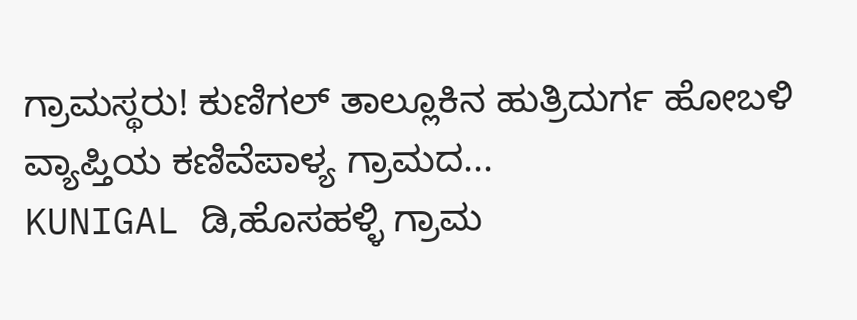ಗ್ರಾಮಸ್ಥರು! ಕುಣಿಗಲ್ ತಾಲ್ಲೂಕಿನ ಹುತ್ರಿದುರ್ಗ ಹೋಬಳಿ ವ್ಯಾಪ್ತಿಯ ಕಣಿವೆಪಾಳ್ಯ ಗ್ರಾಮದ...
KUNIGAL ಡಿ,ಹೊಸಹಳ್ಳಿ ಗ್ರಾಮ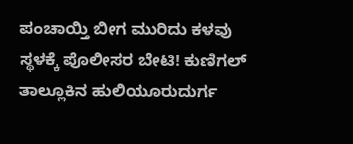ಪಂಚಾಯ್ತಿ ಬೀಗ ಮುರಿದು ಕಳವು ಸ್ಥಳಕ್ಕೆ ಪೊಲೀಸರ ಬೇಟಿ! ಕುಣಿಗಲ್ ತಾಲ್ಲೂಕಿನ ಹುಲಿಯೂರುದುರ್ಗ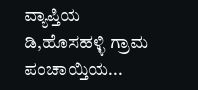ವ್ಯಾಪ್ತಿಯ ಡಿ,ಹೊಸಹಳ್ಳಿ ಗ್ರಾಮ ಪಂಚಾಯ್ತಿಯ...